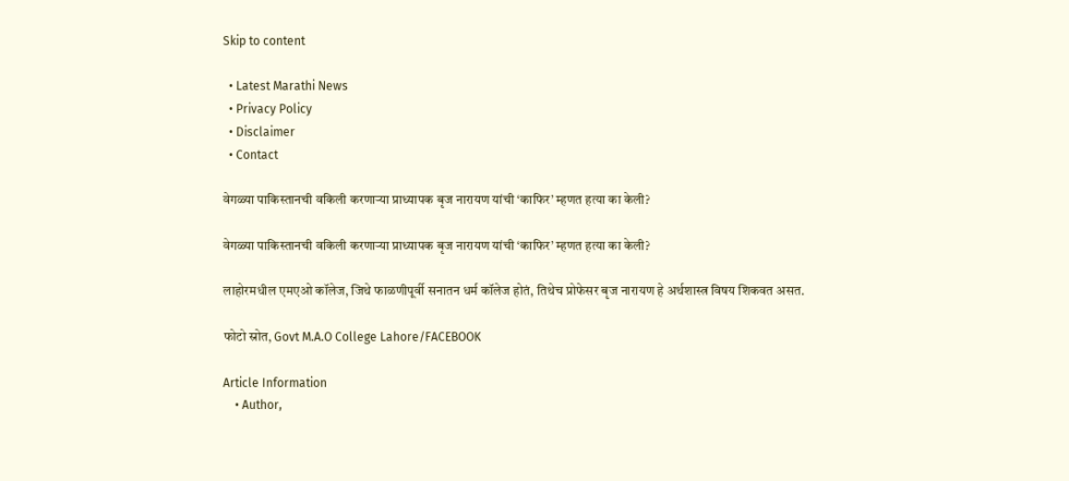Skip to content

  • Latest Marathi News
  • Privacy Policy
  • Disclaimer
  • Contact

वेगळ्या पाकिस्तानची वकिली करणाऱ्या प्राध्यापक बृज नारायण यांची ‘काफिर’ म्हणत हत्या का केली?

वेगळ्या पाकिस्तानची वकिली करणाऱ्या प्राध्यापक बृज नारायण यांची ‘काफिर’ म्हणत हत्या का केली?

लाहोरमधील एमएओ कॉलेज, जिथे फाळणीपूर्वी सनातन धर्म कॉलेज होतं, तिथेच प्रोफेसर बृज नारायण हे अर्थशास्त्र विषय शिकवत असत.

फोटो स्रोत, Govt M.A.O College Lahore/FACEBOOK

Article Information
    • Author,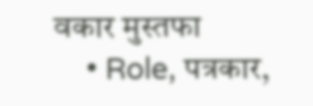वकार मुस्तफा
    • Role, पत्रकार,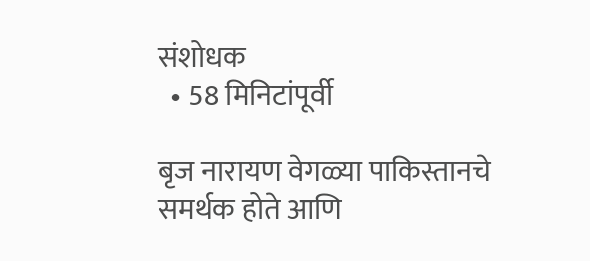संशोधक
  • 58 मिनिटांपूर्वी

बृज नारायण वेगळ्या पाकिस्तानचे समर्थक होते आणि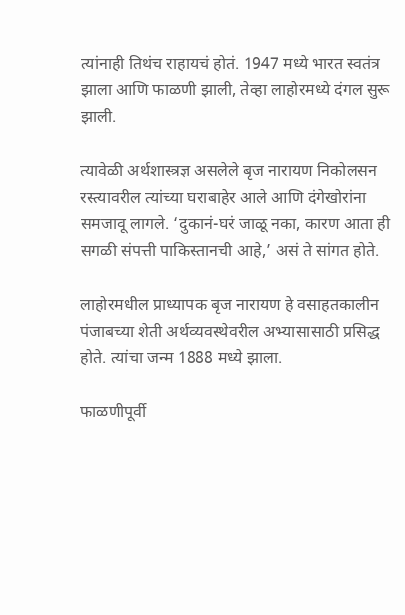त्यांनाही तिथंच राहायचं होतं. 1947 मध्ये भारत स्वतंत्र झाला आणि फाळणी झाली, तेव्हा लाहोरमध्ये दंगल सुरू झाली.

त्यावेळी अर्थशास्त्रज्ञ असलेले बृज नारायण निकोलसन रस्त्यावरील त्यांच्या घराबाहेर आले आणि दंगेखोरांना समजावू लागले. ‘दुकानं-घरं जाळू नका, कारण आता ही सगळी संपत्ती पाकिस्तानची आहे,’ असं ते सांगत होते.

लाहोरमधील प्राध्यापक बृज नारायण हे वसाहतकालीन पंजाबच्या शेती अर्थव्यवस्थेवरील अभ्यासासाठी प्रसिद्ध होते. त्यांचा जन्म 1888 मध्ये झाला.

फाळणीपूर्वी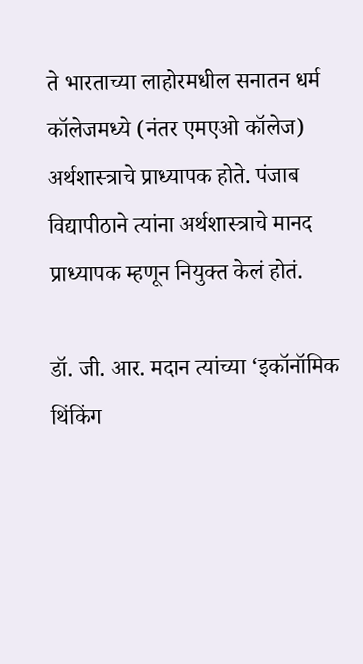ते भारताच्या लाहोरमधील सनातन धर्म कॉलेजमध्ये (नंतर एमएओ कॉलेज) अर्थशास्त्राचे प्राध्यापक होते. पंजाब विद्यापीठाने त्यांना अर्थशास्त्राचे मानद प्राध्यापक म्हणून नियुक्त केलं होतं.

डॉ. जी. आर. मदान त्यांच्या ‘इकॉनॉमिक थिंकिंग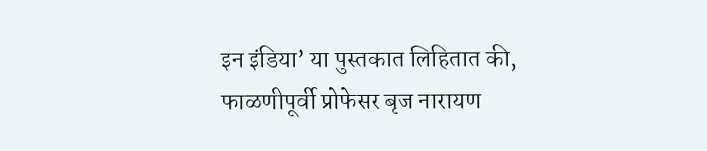इन इंडिया’ या पुस्तकात लिहितात की, फाळणीपूर्वी प्रोफेसर बृज नारायण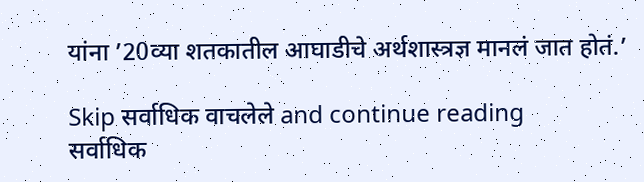यांना ’20व्या शतकातील आघाडीचे अर्थशास्त्रज्ञ मानलं जात होतं.’

Skip सर्वाधिक वाचलेले and continue reading
सर्वाधिक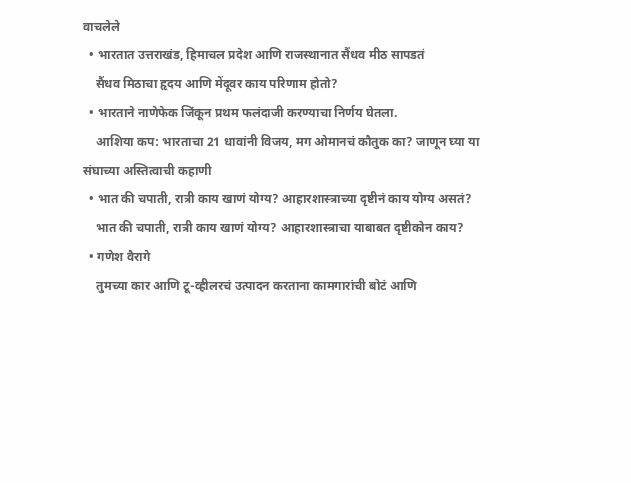वाचलेले
  • भारतात उत्तराखंड, हिमाचल प्रदेश आणि राजस्थानात सैंधव मीठ सापडतं
    सैंधव मिठाचा हृदय आणि मेंदूवर काय परिणाम होतो?
  • भारताने नाणेफेक जिंकून प्रथम फलंदाजी करण्याचा निर्णय घेतला.
    आशिया कप: भारताचा 21 धावांनी विजय, मग ओमानचं कौतुक का? जाणून घ्या या संघाच्या अस्तित्वाची कहाणी
  • भात की चपाती, रात्री काय खाणं योग्य? आहारशास्त्राच्या दृष्टीनं काय योग्य असतं?
    भात की चपाती, रात्री काय खाणं योग्य? आहारशास्त्राचा याबाबत दृष्टीकोन काय?
  • गणेश वैरागे
    तुमच्या कार आणि टू-व्हीलरचं उत्पादन करताना कामगारांची बोटं आणि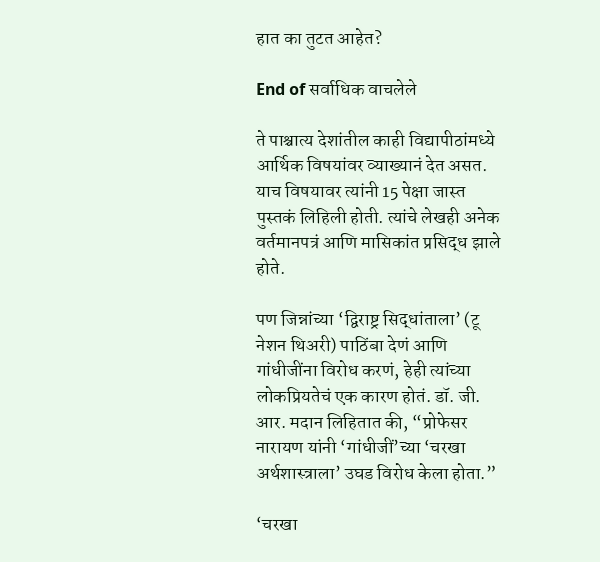हात का तुटत आहेत?

End of सर्वाधिक वाचलेले

ते पाश्चात्य देशांतील काही विद्यापीठांमध्ये आर्थिक विषयांवर व्याख्यानं देत असत. याच विषयावर त्यांनी 15 पेक्षा जास्त पुस्तकं लिहिली होती. त्यांचे लेखही अनेक वर्तमानपत्रं आणि मासिकांत प्रसिद्ध झाले होते.

पण जिन्नांच्या ‘द्विराष्ट्र सिद्धांताला’ (टू नेशन थिअरी) पाठिंबा देणं आणि गांधीजींना विरोध करणं, हेही त्यांच्या लोकप्रियतेचं एक कारण होतं. डॉ. जी. आर. मदान लिहितात की, “प्रोफेसर नारायण यांनी ‘गांधीजीं’च्या ‘चरखा अर्थशास्त्राला’ उघड विरोध केला होता.”

‘चरखा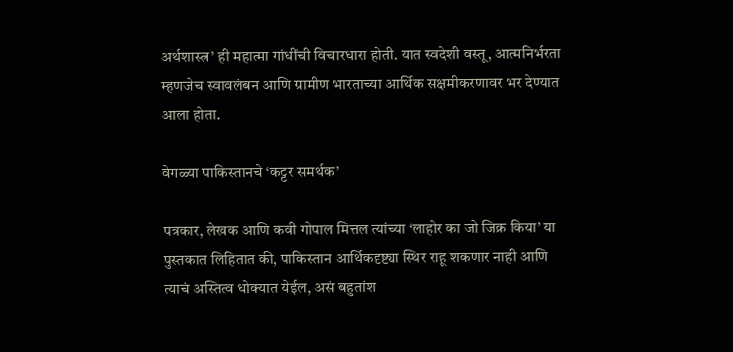अर्थशास्त्र’ ही महात्मा गांधींची विचारधारा होती. यात स्वदेशी वस्तू, आत्मनिर्भरता म्हणजेच स्वावलंबन आणि ग्रामीण भारताच्या आर्थिक सक्षमीकरणावर भर देण्यात आला होता.

वेगळ्या पाकिस्तानचे ‘कट्टर समर्थक’

पत्रकार, लेखक आणि कवी गोपाल मित्तल त्यांच्या ‘लाहोर का जो जिक्र किया’ या पुस्तकात लिहितात की, पाकिस्तान आर्थिकदृष्ट्या स्थिर राहू शकणार नाही आणि त्याचं अस्तित्व धोक्यात येईल, असं बहुतांश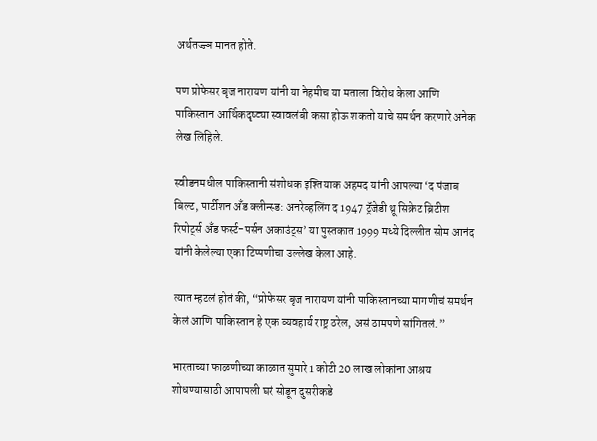अर्थतज्ज्ञ मानत होते.

पण प्रोफेसर बृज नारायण यांनी या नेहमीच या मताला विरोध केला आणि पाकिस्तान आर्थिकदृष्ट्या स्वावलंबी कसा होऊ शकतो याचे समर्थन करणारे अनेक लेख लिहिले.

स्वीडनमधील पाकिस्तानी संशोधक इश्तियाक अहमद यांनी आपल्या ‘द पंजाब बिल्ट, पार्टीशन अँड क्लीन्स्ड: अनरेव्हलिंग द 1947 ट्रॅजेडी थ्रू सिक्रेट ब्रिटीश रिपोर्ट्स अँड फर्स्ट-पर्सन अकाउंट्स’ या पुस्तकात 1999 मध्ये दिल्लीत सोम आनंद यांनी केलेल्या एका टिप्पणीचा उल्लेख केला आहे.

त्यात म्हटलं होतं की, “प्रोफेसर बृज नारायण यांनी पाकिस्तानच्या मागणीचं समर्थन केलं आणि पाकिस्तान हे एक व्यवहार्य राष्ट्र ठरेल, असं ठामपणे सांगितलं.”

भारताच्या फाळणीच्या काळात सुमारे 1 कोटी 20 लाख लोकांना आश्रय शोधण्यासाठी आपापली घरं सोडून दुसरीकडे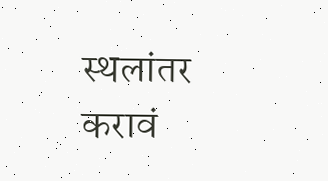स्थलांतर करावं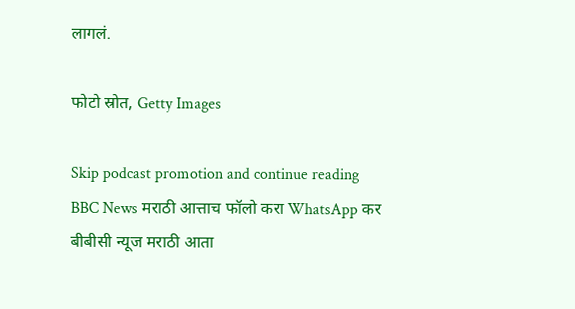लागलं.

फोटो स्रोत, Getty Images

Skip podcast promotion and continue reading
BBC News मराठी आत्ताच फॉलो करा WhatsApp कर
बीबीसी न्यूज मराठी आता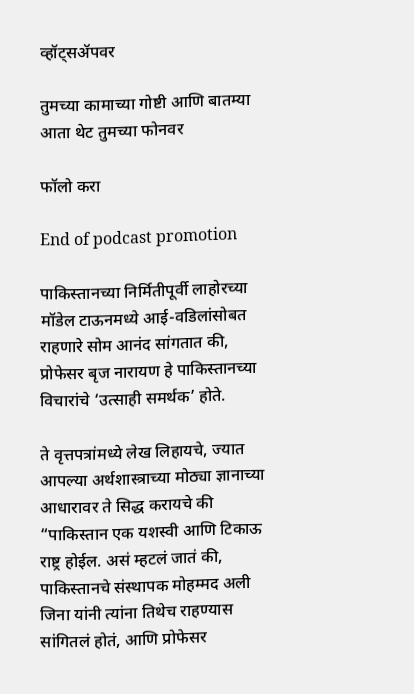व्हॉट्सॲपवर

तुमच्या कामाच्या गोष्टी आणि बातम्या आता थेट तुमच्या फोनवर

फॉलो करा

End of podcast promotion

पाकिस्तानच्या निर्मितीपूर्वी लाहोरच्या मॉडेल टाऊनमध्ये आई-वडिलांसोबत राहणारे सोम आनंद सांगतात की, प्रोफेसर बृज नारायण हे पाकिस्तानच्या विचारांचे ‘उत्साही समर्थक’ होते.

ते वृत्तपत्रांमध्ये लेख लिहायचे, ज्यात आपल्या अर्थशास्त्राच्या मोठ्या ज्ञानाच्या आधारावर ते सिद्ध करायचे की “पाकिस्तान एक यशस्वी आणि टिकाऊ राष्ट्र होईल. असं म्हटलं जातं की, पाकिस्तानचे संस्थापक मोहम्मद अली जिना यांनी त्यांना तिथेच राहण्यास सांगितलं होतं, आणि प्रोफेसर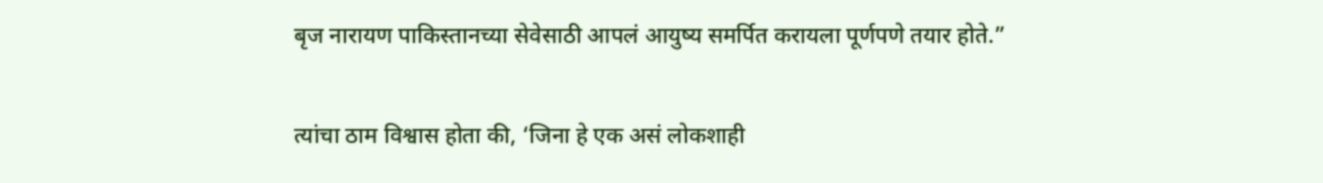बृज नारायण पाकिस्तानच्या सेवेसाठी आपलं आयुष्य समर्पित करायला पूर्णपणे तयार होते.”

त्यांचा ठाम विश्वास होता की, ‘जिना हे एक असं लोकशाही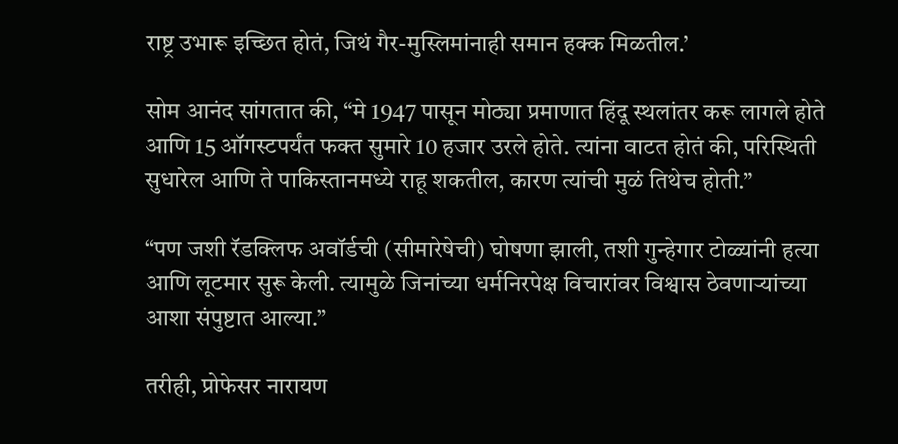राष्ट्र उभारू इच्छित होतं, जिथं गैर-मुस्लिमांनाही समान हक्क मिळतील.’

सोम आनंद सांगतात की, “मे 1947 पासून मोठ्या प्रमाणात हिंदू स्थलांतर करू लागले होते आणि 15 ऑगस्टपर्यंत फक्त सुमारे 10 हजार उरले होते. त्यांना वाटत होतं की, परिस्थिती सुधारेल आणि ते पाकिस्तानमध्ये राहू शकतील, कारण त्यांची मुळं तिथेच होती.”

“पण जशी रॅडक्लिफ अवॉर्डची (सीमारेषेची) घोषणा झाली, तशी गुन्हेगार टोळ्यांनी हत्या आणि लूटमार सुरू केली. त्यामुळे जिनांच्या धर्मनिरपेक्ष विचारांवर विश्वास ठेवणाऱ्यांच्या आशा संपुष्टात आल्या.”

तरीही, प्रोफेसर नारायण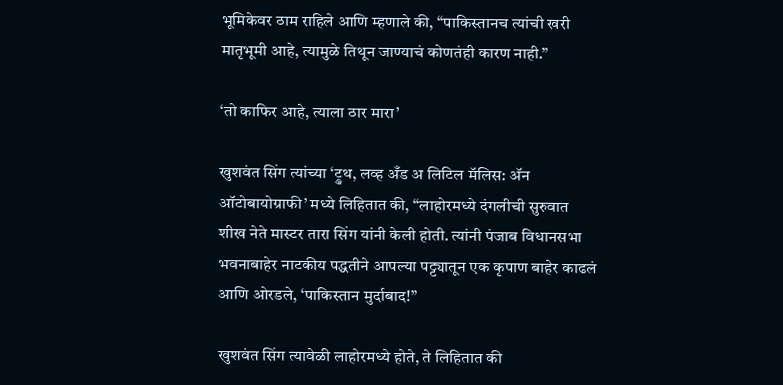भूमिकेवर ठाम राहिले आणि म्हणाले की, “पाकिस्तानच त्यांची खरी मातृभूमी आहे, त्यामुळे तिथून जाण्याचं कोणतंही कारण नाही.”

‘तो काफिर आहे, त्याला ठार मारा’

खुशवंत सिंग त्यांच्या ‘ट्रुथ, लव्ह अँड अ लिटिल मॅलिस: अ‍ॅन ऑटोबायोग्राफी’ मध्ये लिहितात की, “लाहोरमध्ये दंगलीची सुरुवात शीख नेते मास्टर तारा सिंग यांनी केली होती. त्यांनी पंजाब विधानसभा भवनाबाहेर नाटकीय पद्धतीने आपल्या पट्ट्यातून एक कृपाण बाहेर काढलं आणि ओरडले, ‘पाकिस्तान मुर्दाबाद!”

खुशवंत सिंग त्यावेळी लाहोरमध्ये होते, ते लिहितात की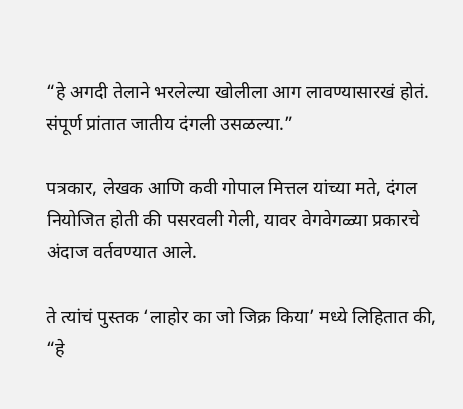“हे अगदी तेलाने भरलेल्या खोलीला आग लावण्यासारखं होतं. संपूर्ण प्रांतात जातीय दंगली उसळल्या.”

पत्रकार, लेखक आणि कवी गोपाल मित्तल यांच्या मते, दंगल नियोजित होती की पसरवली गेली, यावर वेगवेगळ्या प्रकारचे अंदाज वर्तवण्यात आले.

ते त्यांचं पुस्तक ‘लाहोर का जो जिक्र किया’ मध्ये लिहितात की, “हे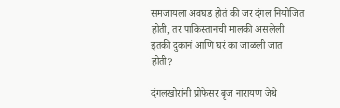समजायला अवघड होतं की जर दंगल नियोजित होती, तर पाकिस्तानची मालकी असलेली इतकी दुकानं आणि घरं का जाळली जात होती?

दंगलखोरांनी प्रोफेसर बृज नारायण जेथे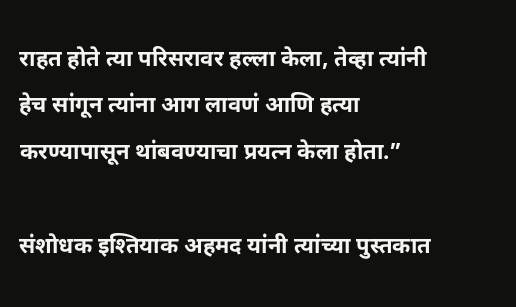राहत होते त्या परिसरावर हल्ला केला, तेव्हा त्यांनी हेच सांगून त्यांना आग लावणं आणि हत्या करण्यापासून थांबवण्याचा प्रयत्न केला होता.”

संशोधक इश्तियाक अहमद यांनी त्यांच्या पुस्तकात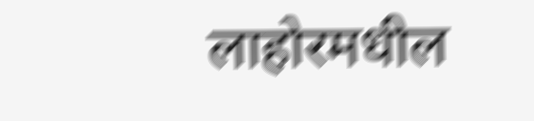लाहोरमधील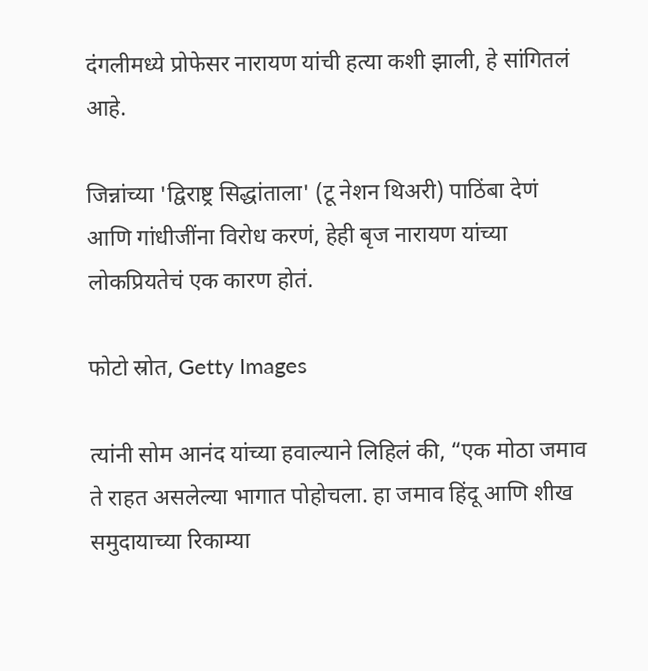दंगलीमध्ये प्रोफेसर नारायण यांची हत्या कशी झाली, हे सांगितलं आहे.

जिन्नांच्या 'द्विराष्ट्र सिद्धांताला' (टू नेशन थिअरी) पाठिंबा देणं आणि गांधीजींना विरोध करणं, हेही बृज नारायण यांच्या लोकप्रियतेचं एक कारण होतं.

फोटो स्रोत, Getty Images

त्यांनी सोम आनंद यांच्या हवाल्याने लिहिलं की, “एक मोठा जमाव ते राहत असलेल्या भागात पोहोचला. हा जमाव हिंदू आणि शीख समुदायाच्या रिकाम्या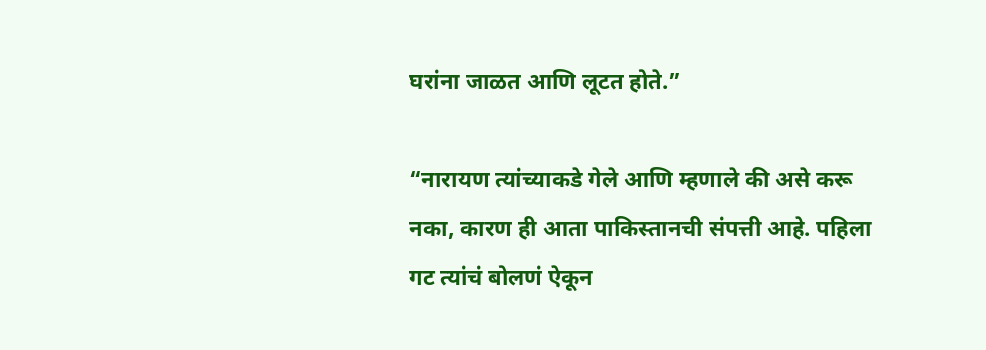घरांना जाळत आणि लूटत होते.”

“नारायण त्यांच्याकडे गेले आणि म्हणाले की असे करू नका, कारण ही आता पाकिस्तानची संपत्ती आहे. पहिला गट त्यांचं बोलणं ऐकून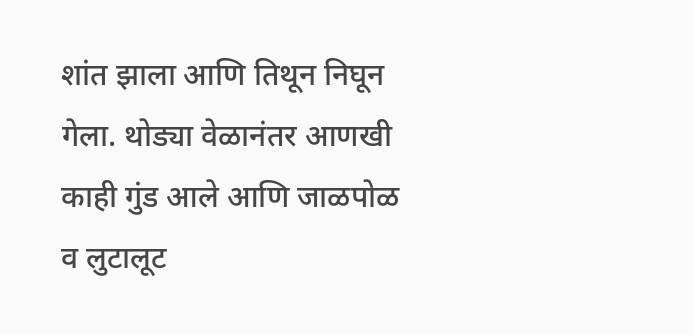शांत झाला आणि तिथून निघून गेला. थोड्या वेळानंतर आणखी काही गुंड आले आणि जाळपोळ व लुटालूट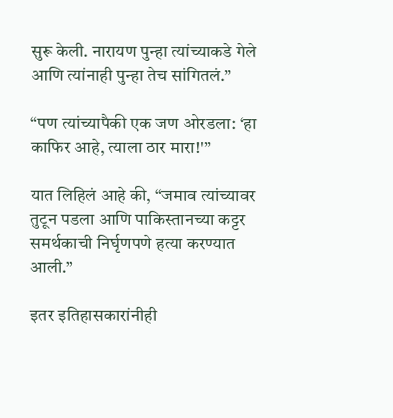सुरू केली. नारायण पुन्हा त्यांच्याकडे गेले आणि त्यांनाही पुन्हा तेच सांगितलं.”

“पण त्यांच्यापैकी एक जण ओरडला: ‘हा काफिर आहे, त्याला ठार मारा!'”

यात लिहिलं आहे की, “जमाव त्यांच्यावर तुटून पडला आणि पाकिस्तानच्या कट्टर समर्थकाची निर्घृणपणे हत्या करण्यात आली.”

इतर इतिहासकारांनीही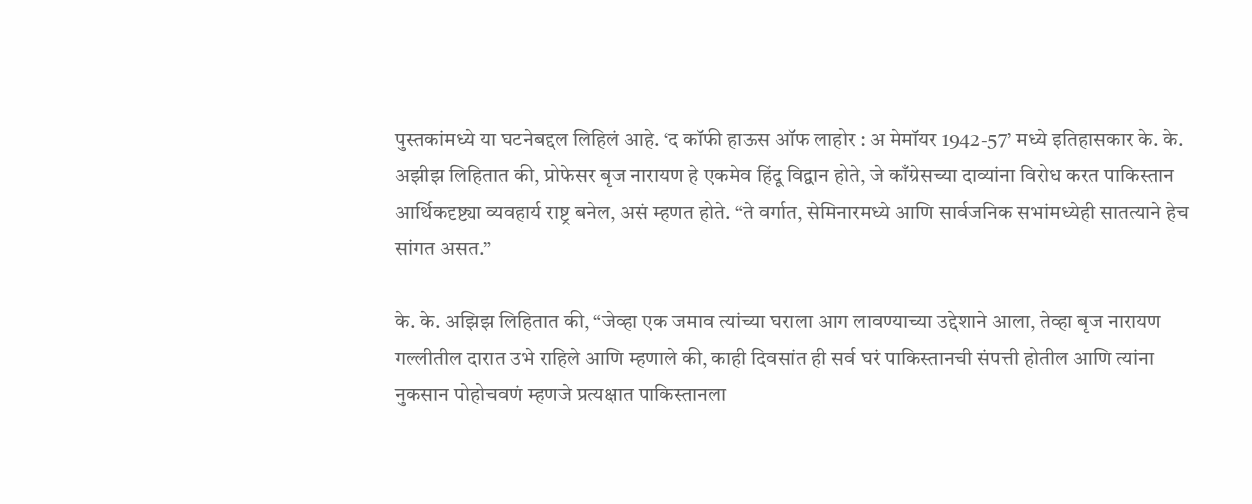पुस्तकांमध्ये या घटनेबद्दल लिहिलं आहे. ‘द कॉफी हाऊस ऑफ लाहोर : अ मेमॉयर 1942-57’ मध्ये इतिहासकार के. के. अझीझ लिहितात की, प्रोफेसर बृज नारायण हे एकमेव हिंदू विद्वान होते, जे काँग्रेसच्या दाव्यांना विरोध करत पाकिस्तान आर्थिकदृष्ट्या व्यवहार्य राष्ट्र बनेल, असं म्हणत होते. “ते वर्गात, सेमिनारमध्ये आणि सार्वजनिक सभांमध्येही सातत्याने हेच सांगत असत.”

के. के. अझिझ लिहितात की, “जेव्हा एक जमाव त्यांच्या घराला आग लावण्याच्या उद्देशाने आला, तेव्हा बृज नारायण गल्लीतील दारात उभे राहिले आणि म्हणाले की, काही दिवसांत ही सर्व घरं पाकिस्तानची संपत्ती होतील आणि त्यांना नुकसान पोहोचवणं म्हणजे प्रत्यक्षात पाकिस्तानला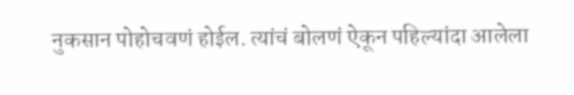नुकसान पोहोचवणं होईल. त्यांचं बोलणं ऐकून पहिल्यांदा आलेला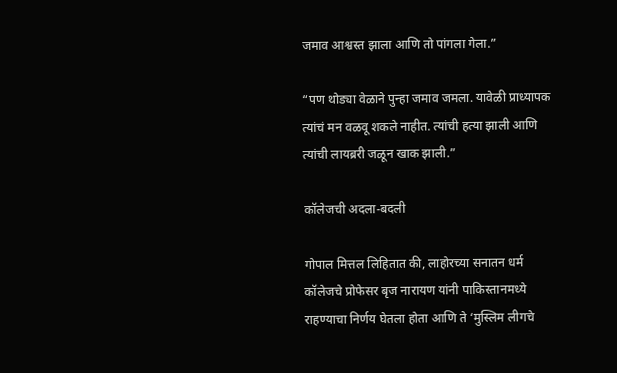जमाव आश्वस्त झाला आणि तो पांगला गेला.”

“पण थोड्या वेळाने पुन्हा जमाव जमला. यावेळी प्राध्यापक त्यांचं मन वळवू शकले नाहीत. त्यांची हत्या झाली आणि त्यांची लायब्ररी जळून खाक झाली.”

कॉलेजची अदला-बदली

गोपाल मित्तल लिहितात की, लाहोरच्या सनातन धर्म कॉलेजचे प्रोफेसर बृज नारायण यांनी पाकिस्तानमध्ये राहण्याचा निर्णय घेतला होता आणि ते ‘मुस्लिम लीगचे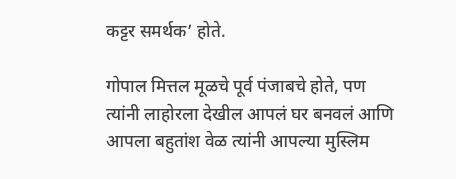कट्टर समर्थक’ होते.

गोपाल मित्तल मूळचे पूर्व पंजाबचे होते, पण त्यांनी लाहोरला देखील आपलं घर बनवलं आणि आपला बहुतांश वेळ त्यांनी आपल्या मुस्लिम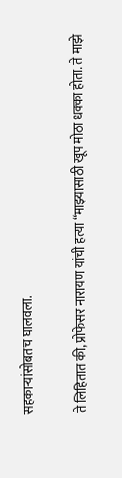सहकाऱ्यांसोबतच घालवला.

ते लिहितात की, प्रोफेसर नारायण यांची हत्या “माझ्यासाठी खूप मोठा धक्का होता. ते माझे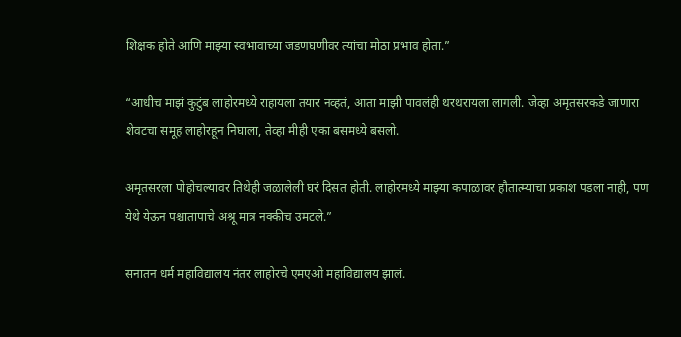शिक्षक होते आणि माझ्या स्वभावाच्या जडणघणीवर त्यांचा मोठा प्रभाव होता.”

“आधीच माझं कुटुंब लाहोरमध्ये राहायला तयार नव्हतं, आता माझी पावलंही थरथरायला लागली. जेव्हा अमृतसरकडे जाणारा शेवटचा समूह लाहोरहून निघाला, तेव्हा मीही एका बसमध्ये बसलो.

अमृतसरला पोहोचल्यावर तिथेही जळालेली घरं दिसत होती. लाहोरमध्ये माझ्या कपाळावर हौतात्म्याचा प्रकाश पडला नाही, पण येथे येऊन पश्चातापाचे अश्रू मात्र नक्कीच उमटले.”

सनातन धर्म महाविद्यालय नंतर लाहोरचे एमएओ महाविद्यालय झालं.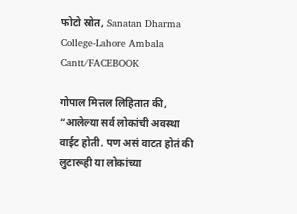फोटो स्रोत, Sanatan Dharma College-Lahore Ambala Cantt/FACEBOOK

गोपाल मित्तल लिहितात की, “आलेल्या सर्व लोकांची अवस्था वाईट होती. पण असं वाटत होतं की लुटारूही या लोकांच्या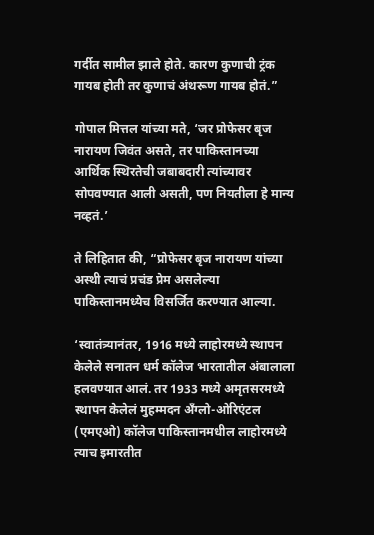गर्दीत सामील झाले होते. कारण कुणाची ट्रंक गायब होती तर कुणाचं अंथरूण गायब होतं.”

गोपाल मित्तल यांच्या मते, ‘जर प्रोफेसर बृज नारायण जिवंत असते, तर पाकिस्तानच्या आर्थिक स्थिरतेची जबाबदारी त्यांच्यावर सोपवण्यात आली असती, पण नियतीला हे मान्य नव्हतं.’

ते लिहितात की, “प्रोफेसर बृज नारायण यांच्या अस्थी त्याचं प्रचंड प्रेम असलेल्या पाकिस्तानमध्येच विसर्जित करण्यात आल्या.

‘स्वातंत्र्यानंतर, 1916 मध्ये लाहोरमध्ये स्थापन केलेले सनातन धर्म कॉलेज भारतातील अंबालाला हलवण्यात आलं. तर 1933 मध्ये अमृतसरमध्ये स्थापन केलेलं मुहम्मदन अँग्लो-ओरिएंटल (एमएओ) कॉलेज पाकिस्तानमधील लाहोरमध्ये त्याच इमारतीत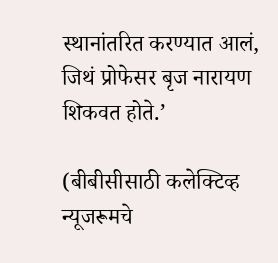स्थानांतरित करण्यात आलं, जिथं प्रोफेसर बृज नारायण शिकवत होते.’

(बीबीसीसाठी कलेक्टिव्ह न्यूजरूमचे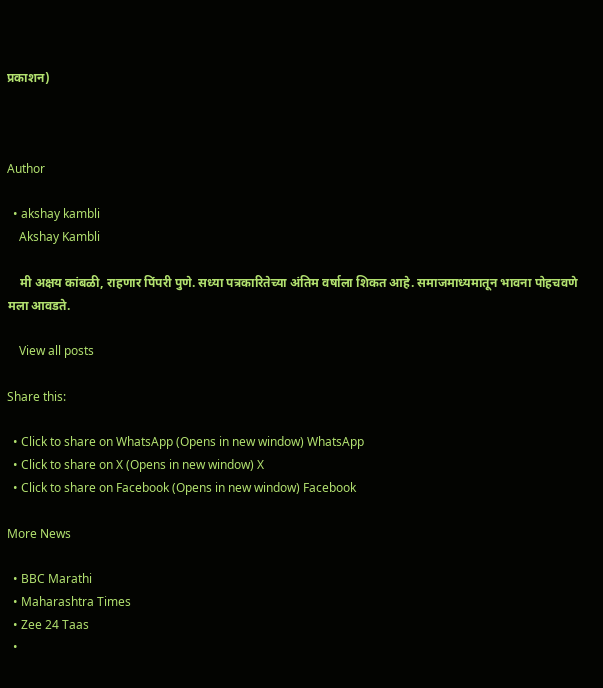प्रकाशन)



Author

  • akshay kambli
    Akshay Kambli

    मी अक्षय कांबळी, राहणार पिंपरी पुणे. सध्या पत्रकारितेच्या अंतिम वर्षाला शिकत आहे. समाजमाध्यमातून भावना पोहचवणे मला आवडते.

    View all posts

Share this:

  • Click to share on WhatsApp (Opens in new window) WhatsApp
  • Click to share on X (Opens in new window) X
  • Click to share on Facebook (Opens in new window) Facebook

More News

  • BBC Marathi
  • Maharashtra Times
  • Zee 24 Taas
  •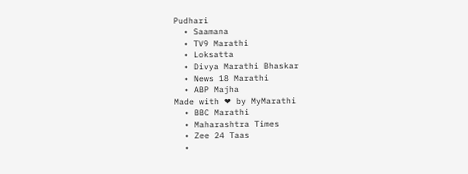Pudhari
  • Saamana
  • TV9 Marathi
  • Loksatta
  • Divya Marathi Bhaskar
  • News 18 Marathi
  • ABP Majha
Made with ❤ by MyMarathi
  • BBC Marathi
  • Maharashtra Times
  • Zee 24 Taas
  •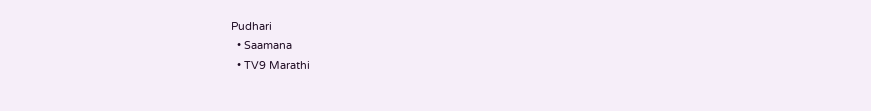Pudhari
  • Saamana
  • TV9 Marathi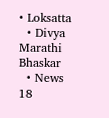• Loksatta
  • Divya Marathi Bhaskar
  • News 18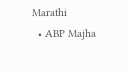Marathi
  • ABP Majha